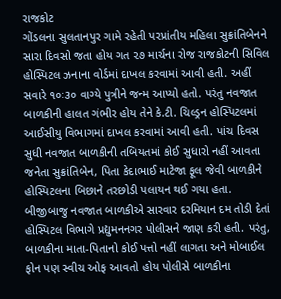રાજકોટ
ગોંડલના સુલતાનપુર ગામે રહેતી પરપ્રાંતીય મહિલા સુક્રાંતિબેનને સારા દિવસો જતા હોય ગત ૨૭ માર્ચના રોજ રાજકોટની સિવિલ હોસ્પિટલ ઝનાના વોર્ડમાં દાખલ કરવામાં આવી હતી. અહીં સવારે ૧૦ઃ૩૦ વાગ્યે પુત્રીને જન્મ આપ્યો હતો. પરંતુ નવજાત બાળકીની હાલત ગંભીર હોય તેને કે.ટી. ચિલ્ડ્રન હોસ્પિટલમાં આઈસીયુ વિભાગમાં દાખલ કરવામાં આવી હતી. પાંચ દિવસ સુધી નવજાત બાળકીની તબિયતમાં કોઈ સુધારો નહીં આવતા જનેતા સુક્રાંતિબેન, પિતા કેદાભાઈ માટેજા ફૂલ જેવી બાળકીને હોસ્પિટલના બિછાને તરછોડી પલાયન થઈ ગયા હતા. બીજીબાજુ નવજાત બાળકીએ સારવાર દરમિયાન દમ તોડી દેતાં હોસ્પિટલ વિભાગે પ્રદ્યુમનનગર પોલીસને જાણ કરી હતી. પરંતુ, બાળકીના માતા-પિતાનો કોઈ પત્તો નહીં લાગતા અને મોબાઈલ ફોન પણ સ્વીચ ઓફ આવતો હોય પોલીસે બાળકીના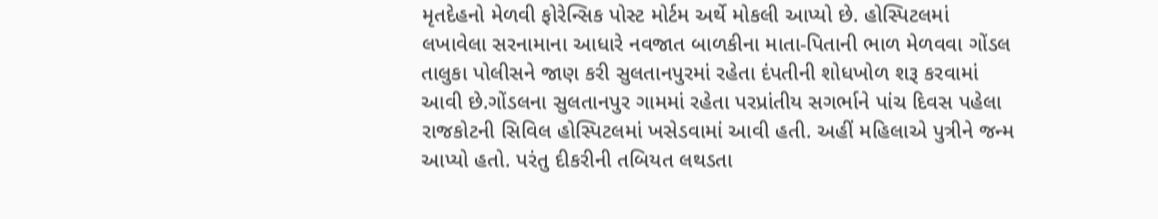મૃતદેહનો મેળવી ફોરેન્સિક પોસ્ટ મોર્ટમ અર્થે મોકલી આપ્યો છે. હોસ્પિટલમાં લખાવેલા સરનામાના આધારે નવજાત બાળકીના માતા-પિતાની ભાળ મેળવવા ગોંડલ તાલુકા પોલીસને જાણ કરી સુલતાનપુરમાં રહેતા દંપતીની શોધખોળ શરૂ કરવામાં આવી છે.ગોંડલના સુલતાનપુર ગામમાં રહેતા પરપ્રાંતીય સગર્ભાને પાંચ દિવસ પહેલા રાજકોટની સિવિલ હોસ્પિટલમાં ખસેડવામાં આવી હતી. અહીં મહિલાએ પુત્રીને જન્મ આપ્યો હતો. પરંતુ દીકરીની તબિયત લથડતા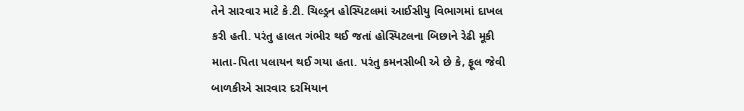તેને સારવાર માટે કે.ટી. ચિલ્ડ્રન હોસ્પિટલમાં આઈસીયુ વિભાગમાં દાખલ કરી હતી. પરંતુ હાલત ગંભીર થઈ જતાં હોસ્પિટલના બિછાને રેઢી મૂકી માતા-પિતા પલાયન થઈ ગયા હતા. પરંતુ કમનસીબી એ છે કે, ફૂલ જેવી બાળકીએ સારવાર દરમિયાન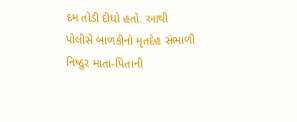દમ તોડી દીધો હતો. આથી પોલીસે બાળકીનો મૃતદેહ સંભાળી નિષ્ઠુર માતા-પિતાની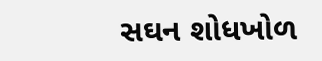સઘન શોધખોળ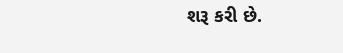શરૂ કરી છે.